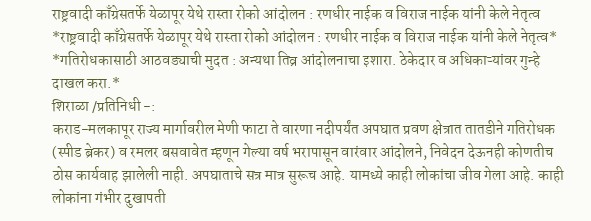राष्ट्रवादी काँग्रेसतर्फे येळापूर येथे रास्ता रोको आंदोलन : रणधीर नाईक व विराज नाईक यांनी केले नेतृत्व
*राष्ट्रवादी काँग्रेसतर्फे येळापूर येथे रास्ता रोको आंदोलन : रणधीर नाईक व विराज नाईक यांनी केले नेतृत्व*
*गतिरोधकासाठी आठवड्याची मुदत : अन्यथा तिव्र आंदोलनाचा इशारा. ठेकेदार व अधिकाऱ्यांवर गुन्हे दाखल करा.*
शिराळा /प्रतिनिधी -:
कराड-मलकापूर राज्य मार्गावरील मेणी फाटा ते वारणा नदीपर्यंत अपघात प्रवण क्षेत्रात तातडीने गतिरोधक (स्पीड ब्रेकर) व रमलर बसवावेत म्हणून गेल्या वर्ष भरापासून वारंवार आंदोलने, निवेदन देऊनही कोणतीच ठोस कार्यवाह झालेली नाही. अपघाताचे सत्र मात्र सुरूच आहे. यामध्ये काही लोकांचा जीव गेला आहे. काही लोकांना गंभीर दुखापती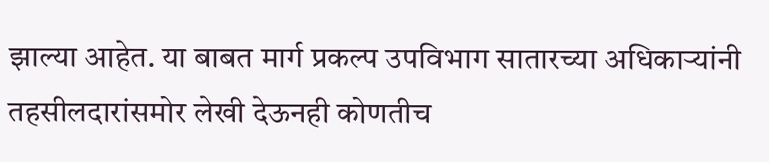झाल्या आहेत. या बाबत मार्ग प्रकल्प उपविभाग सातारच्या अधिकाऱ्यांनी तहसीलदारांसमोर लेखी देऊनही कोणतीच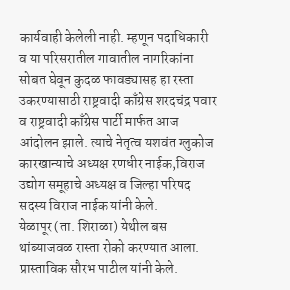कार्यवाही केलेली नाही. म्हणून पदाधिकारी व या परिसरातील गावातील नागरिकांना सोबत घेवून कुदळ फावड्यासह हा रस्ता उकरण्यासाठी राष्ट्रवादी काँग्रेस शरदचंद्र पवार व राष्ट्रवादी काँग्रेस पार्टी मार्फत आज आंदोलन झाले. त्याचे नेतृत्व यशवंत ग्लुकोज कारखान्याचे अध्यक्ष रणधीर नाईक,विराज उद्योग समूहाचे अध्यक्ष व जिल्हा परिषद सदस्य विराज नाईक यांनी केले.
येळापूर (ता. शिराळा) येथील बस थांब्याजवळ रास्ता रोको करण्यात आला. प्रास्ताविक सौरभ पाटील यांनी केले.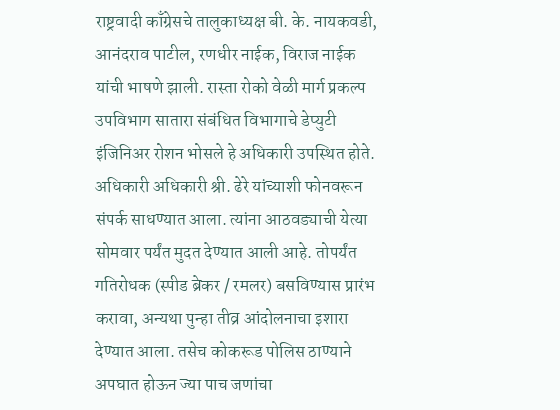राष्ट्रवादी काँग्रेसचे तालुकाध्यक्ष बी. के. नायकवडी, आनंदराव पाटील, रणधीर नाईक, विराज नाईक यांची भाषणे झाली. रास्ता रोको वेळी मार्ग प्रकल्प उपविभाग सातारा संबंधित विभागाचे डेप्युटी इंजिनिअर रोशन भोसले हे अधिकारी उपस्थित होते. अधिकारी अधिकारी श्री. ढेरे यांच्याशी फोनवरून संपर्क साधण्यात आला. त्यांना आठवड्याची येत्या सोमवार पर्यंत मुदत देण्यात आली आहे. तोपर्यंत गतिरोधक (स्पीड ब्रेकर / रमलर) बसविण्यास प्रारंभ करावा, अन्यथा पुन्हा तीव्र आंदोलनाचा इशारा देण्यात आला. तसेच कोकरूड पोलिस ठाण्याने अपघात होऊन ज्या पाच जणांचा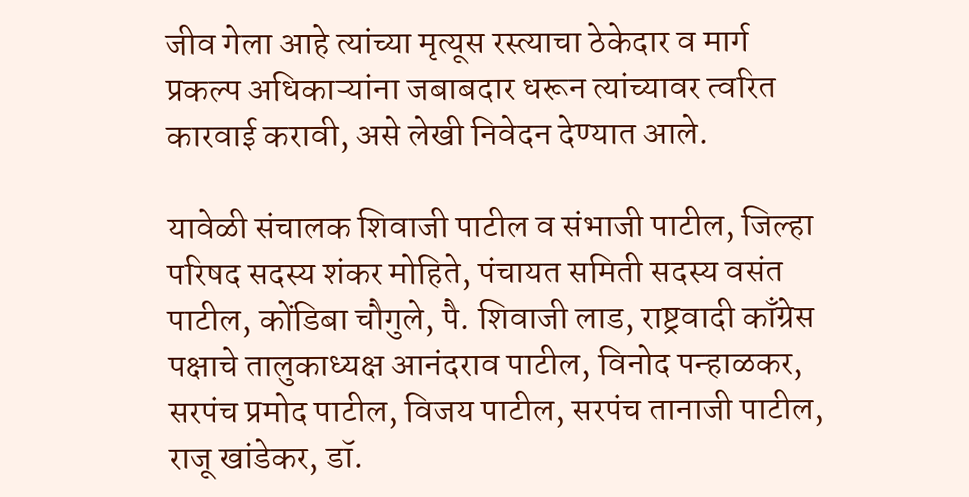जीव गेला आहे त्यांच्या मृत्यूस रस्त्याचा ठेकेदार व मार्ग प्रकल्प अधिकाऱ्यांना जबाबदार धरून त्यांच्यावर त्वरित कारवाई करावी, असे लेखी निवेदन देण्यात आले.

यावेळी संचालक शिवाजी पाटील व संभाजी पाटील, जिल्हा परिषद सदस्य शंकर मोहिते, पंचायत समिती सदस्य वसंत पाटील, कोंडिबा चौगुले, पै. शिवाजी लाड, राष्ट्रवादी काँग्रेस पक्षाचे तालुकाध्यक्ष आनंदराव पाटील, विनोद पन्हाळकर, सरपंच प्रमोद पाटील, विजय पाटील, सरपंच तानाजी पाटील, राजू खांडेकर, डॉ.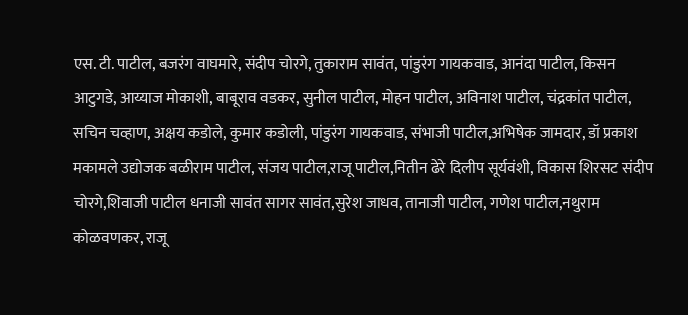एस. टी. पाटील, बजरंग वाघमारे, संदीप चोरगे, तुकाराम सावंत, पांडुरंग गायकवाड, आनंदा पाटील, किसन आटुगडे, आय्याज मोकाशी, बाबूराव वडकर, सुनील पाटील, मोहन पाटील, अविनाश पाटील, चंद्रकांत पाटील, सचिन चव्हाण, अक्षय कडोले, कुमार कडोली, पांडुरंग गायकवाड, संभाजी पाटील,अभिषेक जामदार, डॉ प्रकाश मकामले उद्योजक बळीराम पाटील, संजय पाटील,राजू पाटील,नितीन ढेरे दिलीप सूर्यवंशी, विकास शिरसट संदीप चोरगे,शिवाजी पाटील धनाजी सावंत सागर सावंत,सुरेश जाधव, तानाजी पाटील, गणेश पाटील,नथुराम कोळवणकर, राजू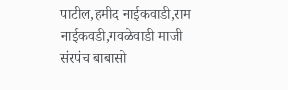पाटील,हमीद नाईकवाडी,राम नाईकवडी,गवळेवाडी माजी संरपंच बाबासो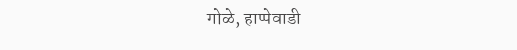गोळे, हाप्पेवाडी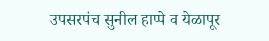उपसरपंच सुनील हाप्पे व येळापूर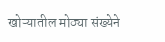खोऱ्यातील मोठ्या संख्येने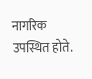नागरिक उपस्थित होते.